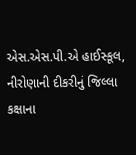એસ.એસ.પી.એ હાઈસ્કૂલ, નીરોણાની દીકરીનું જિલ્લા કક્ષાના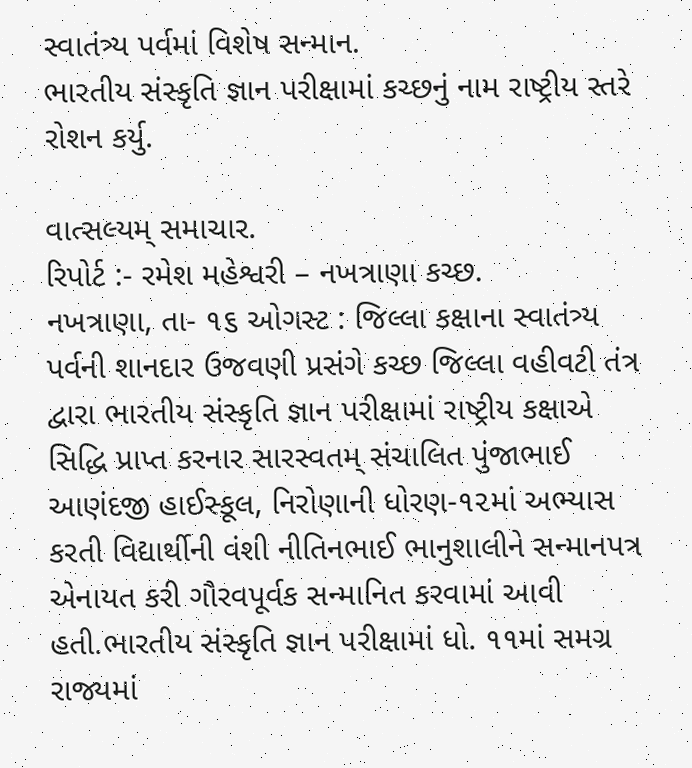સ્વાતંત્ર્ય પર્વમાં વિશેષ સન્માન.
ભારતીય સંસ્કૃતિ જ્ઞાન પરીક્ષામાં કચ્છનું નામ રાષ્ટ્રીય સ્તરે રોશન કર્યુ.

વાત્સલ્યમ્ સમાચાર.
રિપોર્ટ :- રમેશ મહેશ્વરી – નખત્રાણા કચ્છ.
નખત્રાણા, તા- ૧૬ ઓગસ્ટ : જિલ્લા કક્ષાના સ્વાતંત્ર્ય પર્વની શાનદાર ઉજવણી પ્રસંગે કચ્છ જિલ્લા વહીવટી તંત્ર દ્વારા ભારતીય સંસ્કૃતિ જ્ઞાન પરીક્ષામાં રાષ્ટ્રીય કક્ષાએ સિદ્ધિ પ્રાપ્ત કરનાર સારસ્વતમ્ સંચાલિત પુંજાભાઈ આણંદજી હાઈસ્કૂલ, નિરોણાની ધોરણ-૧૨માં અભ્યાસ કરતી વિદ્યાર્થીની વંશી નીતિનભાઈ ભાનુશાલીને સન્માનપત્ર એનાયત કરી ગૌરવપૂર્વક સન્માનિત કરવામાં આવી હતી.ભારતીય સંસ્કૃતિ જ્ઞાન પરીક્ષામાં ધો. ૧૧માં સમગ્ર રાજ્યમાં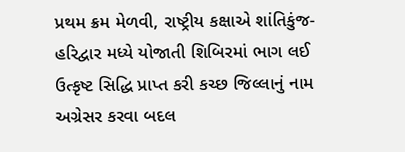પ્રથમ ક્રમ મેળવી, રાષ્ટ્રીય કક્ષાએ શાંતિકુંજ- હરિદ્વાર મધ્યે યોજાતી શિબિરમાં ભાગ લઈ ઉત્કૃષ્ટ સિદ્ધિ પ્રાપ્ત કરી કચ્છ જિલ્લાનું નામ અગ્રેસર કરવા બદલ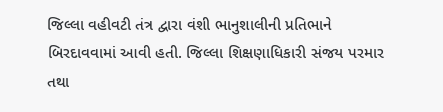જિલ્લા વહીવટી તંત્ર દ્વારા વંશી ભાનુશાલીની પ્રતિભાને બિરદાવવામાં આવી હતી. જિલ્લા શિક્ષણાધિકારી સંજય પરમાર તથા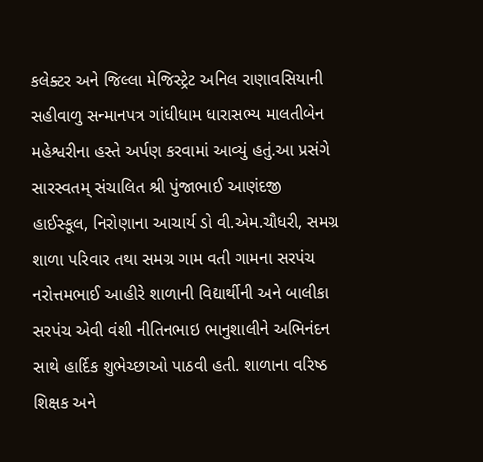કલેક્ટર અને જિલ્લા મેજિસ્ટ્રેટ અનિલ રાણાવસિયાની સહીવાળુ સન્માનપત્ર ગાંધીધામ ધારાસભ્ય માલતીબેન મહેશ્વરીના હસ્તે અર્પણ કરવામાં આવ્યું હતું.આ પ્રસંગે સારસ્વતમ્ સંચાલિત શ્રી પુંજાભાઈ આણંદજી હાઈસ્કૂલ, નિરોણાના આચાર્ય ડો વી.એમ.ચૌધરી, સમગ્ર શાળા પરિવાર તથા સમગ્ર ગામ વતી ગામના સરપંચ નરોત્તમભાઈ આહીરે શાળાની વિદ્યાર્થીની અને બાલીકા સરપંચ એવી વંશી નીતિનભાઇ ભાનુશાલીને અભિનંદન સાથે હાર્દિક શુભેચ્છાઓ પાઠવી હતી. શાળાના વરિષ્ઠ શિક્ષક અને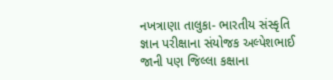નખત્રાણા તાલુકા- ભારતીય સંસ્કૃતિ જ્ઞાન પરીક્ષાના સંયોજક અલ્પેશભાઈ જાની પણ જિલ્લા કક્ષાના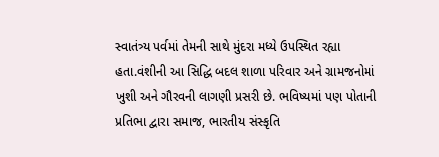સ્વાતંત્ર્ય પર્વમાં તેમની સાથે મુંદરા મધ્યે ઉપસ્થિત રહ્યા હતા.વંશીની આ સિદ્ધિ બદલ શાળા પરિવાર અને ગ્રામજનોમાં ખુશી અને ગૌરવની લાગણી પ્રસરી છે. ભવિષ્યમાં પણ પોતાની પ્રતિભા દ્વારા સમાજ, ભારતીય સંસ્કૃતિ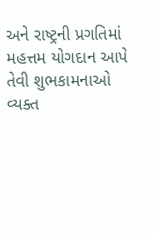અને રાષ્ટ્રની પ્રગતિમાં મહત્તમ યોગદાન આપે તેવી શુભકામનાઓ વ્યક્ત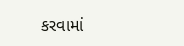કરવામાં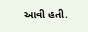આવી હતી.